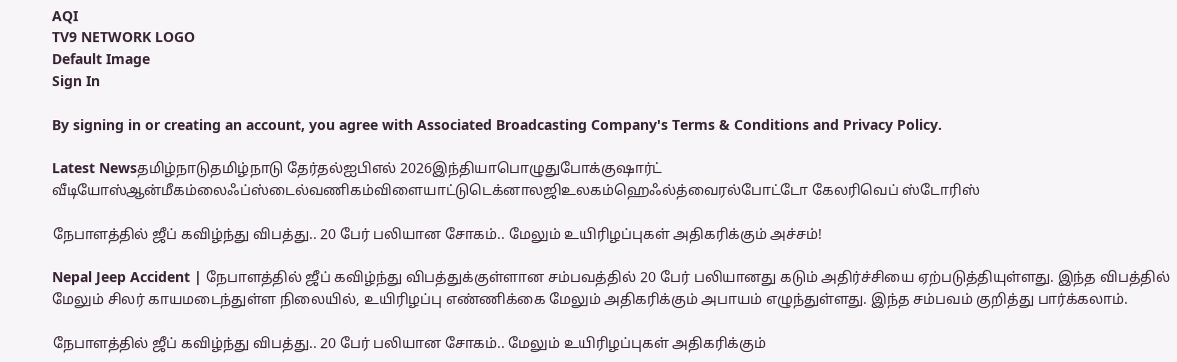AQI
TV9 NETWORK LOGO
Default Image
Sign In

By signing in or creating an account, you agree with Associated Broadcasting Company's Terms & Conditions and Privacy Policy.

Latest Newsதமிழ்நாடுதமிழ்நாடு தேர்தல்ஐபிஎல் 2026இந்தியாபொழுதுபோக்குஷார்ட் வீடியோஸ்ஆன்மீகம்லைஃப்ஸ்டைல்வணிகம்விளையாட்டுடெக்னாலஜிஉலகம்ஹெஃல்த்வைரல்போட்டோ கேலரிவெப் ஸ்டோரிஸ்

நேபாளத்தில் ஜீப் கவிழ்ந்து விபத்து.. 20 பேர் பலியான சோகம்.. மேலும் உயிரிழப்புகள் அதிகரிக்கும் அச்சம்!

Nepal Jeep Accident | நேபாளத்தில் ஜீப் கவிழ்ந்து விபத்துக்குள்ளான சம்பவத்தில் 20 பேர் பலியானது கடும் அதிர்ச்சியை ஏற்படுத்தியுள்ளது. இந்த விபத்தில் மேலும் சிலர் காயமடைந்துள்ள நிலையில், உயிரிழப்பு எண்ணிக்கை மேலும் அதிகரிக்கும் அபாயம் எழுந்துள்ளது. இந்த சம்பவம் குறித்து பார்க்கலாம்.

நேபாளத்தில் ஜீப் கவிழ்ந்து விபத்து.. 20 பேர் பலியான சோகம்.. மேலும் உயிரிழப்புகள் அதிகரிக்கும்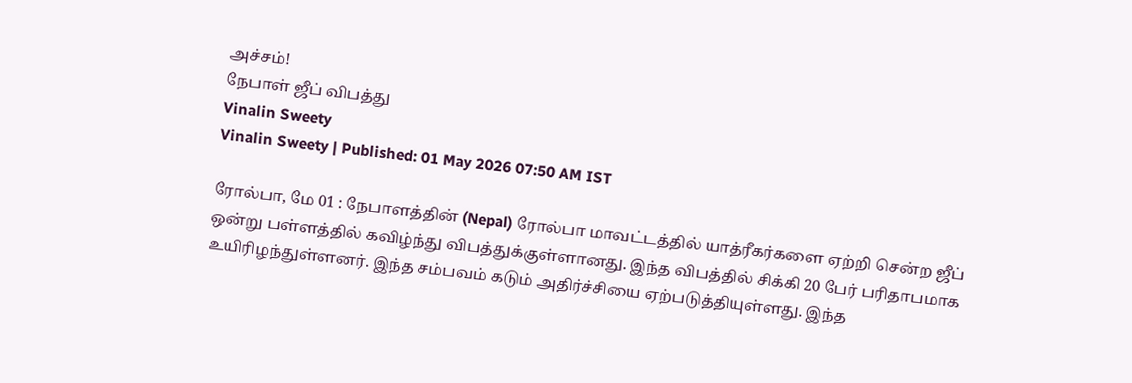அச்சம்!
நேபாள் ஜீப் விபத்து
Vinalin Sweety
Vinalin Sweety | Published: 01 May 2026 07:50 AM IST

ரோல்பா, மே 01 : நேபாளத்தின் (Nepal) ரோல்பா மாவட்டத்தில் யாத்ரீகர்களை ஏற்றி சென்ற ஜீப் ஒன்று பள்ளத்தில் கவிழ்ந்து விபத்துக்குள்ளானது. இந்த விபத்தில் சிக்கி 20 பேர் பரிதாபமாக உயிரிழந்துள்ளனர். இந்த சம்பவம் கடும் அதிர்ச்சியை ஏற்படுத்தியுள்ளது. இந்த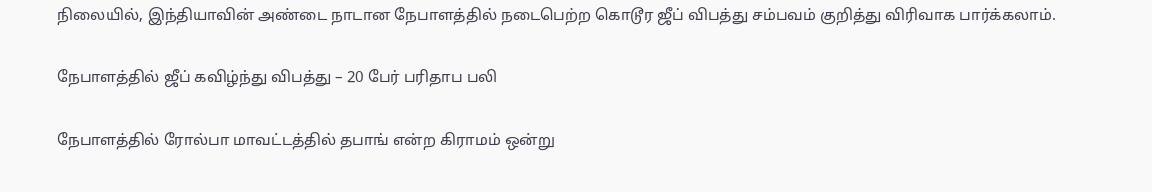நிலையில், இந்தியாவின் அண்டை நாடான நேபாளத்தில் நடைபெற்ற கொடூர ஜீப் விபத்து சம்பவம் குறித்து விரிவாக பார்க்கலாம்.

நேபாளத்தில் ஜீப் கவிழ்ந்து விபத்து – 20 பேர் பரிதாப பலி

நேபாளத்தில் ரோல்பா மாவட்டத்தில் தபாங் என்ற கிராமம் ஒன்று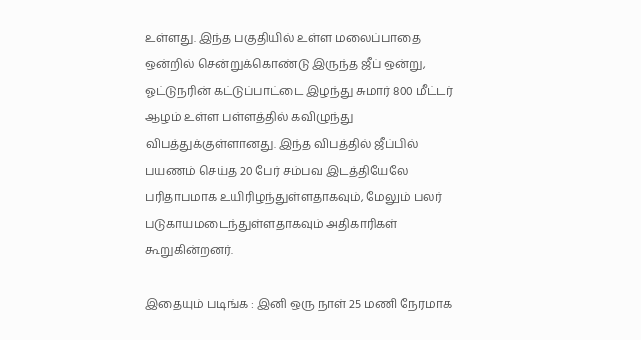உள்ளது. இந்த பகுதியில் உள்ள மலைப்பாதை ஒன்றில் சென்றுக்கொண்டு இருந்த ஜீப் ஒன்று, ஓட்டுநரின் கட்டுப்பாட்டை இழந்து சுமார் 800 மீட்டர் ஆழம் உள்ள பள்ளத்தில் கவிழுந்து விபத்துக்குள்ளானது. இந்த விபத்தில் ஜீப்பில் பயணம் செய்த 20 பேர் சம்பவ இடத்தியேலே பரிதாபமாக உயிரிழந்துள்ளதாகவும், மேலும் பலர் படுகாயமடைந்துள்ளதாகவும் அதிகாரிகள் கூறுகின்றனர்.

இதையும் படிங்க : இனி ஒரு நாள் 25 மணி நேரமாக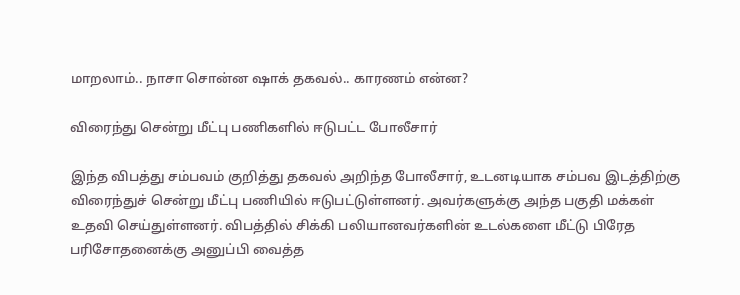மாறலாம்.. நாசா சொன்ன ஷாக் தகவல்.. காரணம் என்ன?

விரைந்து சென்று மீட்பு பணிகளில் ஈடுபட்ட போலீசார்

இந்த விபத்து சம்பவம் குறித்து தகவல் அறிந்த போலீசார், உடனடியாக சம்பவ இடத்திற்கு விரைந்துச் சென்று மீட்பு பணியில் ஈடுபட்டுள்ளனர். அவர்களுக்கு அந்த பகுதி மக்கள் உதவி செய்துள்ளனர். விபத்தில் சிக்கி பலியானவர்களின் உடல்களை மீட்டு பிரேத பரிசோதனைக்கு அனுப்பி வைத்த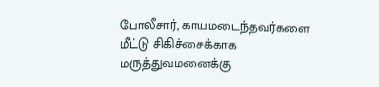போலீசார், காயமடைந்தவர்களை மீட்டு சிகிச்சைக்காக மருத்துவமனைக்கு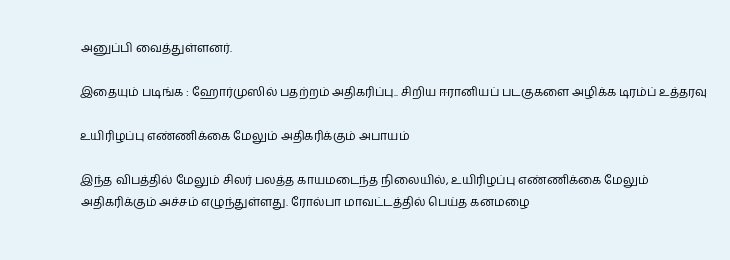அனுப்பி வைத்துள்ளனர்.

இதையும் படிங்க : ஹோர்முஸில் பதற்றம் அதிகரிப்பு.. சிறிய ஈரானியப் படகுகளை அழிக்க டிரம்ப் உத்தரவு

உயிரிழப்பு எண்ணிக்கை மேலும் அதிகரிக்கும் அபாயம்

இந்த விபத்தில் மேலும் சிலர் பலத்த காயமடைந்த நிலையில், உயிரிழப்பு எண்ணிக்கை மேலும் அதிகரிக்கும் அச்சம் எழுந்துள்ளது. ரோல்பா மாவட்டத்தில் பெய்த கனமழை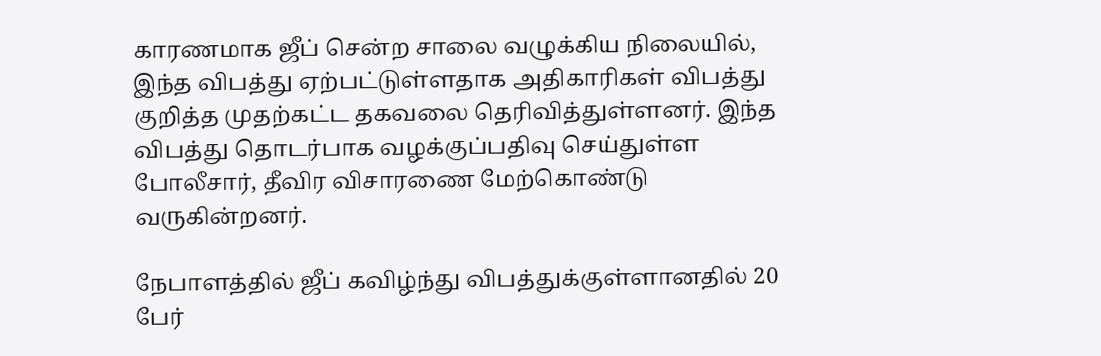காரணமாக ஜீப் சென்ற சாலை வழுக்கிய நிலையில், இந்த விபத்து ஏற்பட்டுள்ளதாக அதிகாரிகள் விபத்து குறித்த முதற்கட்ட தகவலை தெரிவித்துள்ளனர். இந்த விபத்து தொடர்பாக வழக்குப்பதிவு செய்துள்ள போலீசார், தீவிர விசாரணை மேற்கொண்டு வருகின்றனர்.

நேபாளத்தில் ஜீப் கவிழ்ந்து விபத்துக்குள்ளானதில் 20 பேர்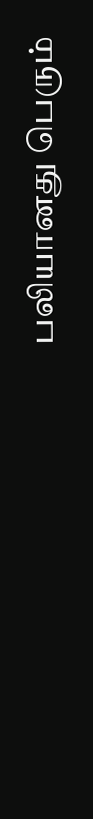பலியானது பெரும்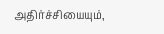அதிர்ச்சியையும்,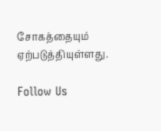சோகத்தையும் ஏற்படுத்தியுள்ளது.

Follow Us